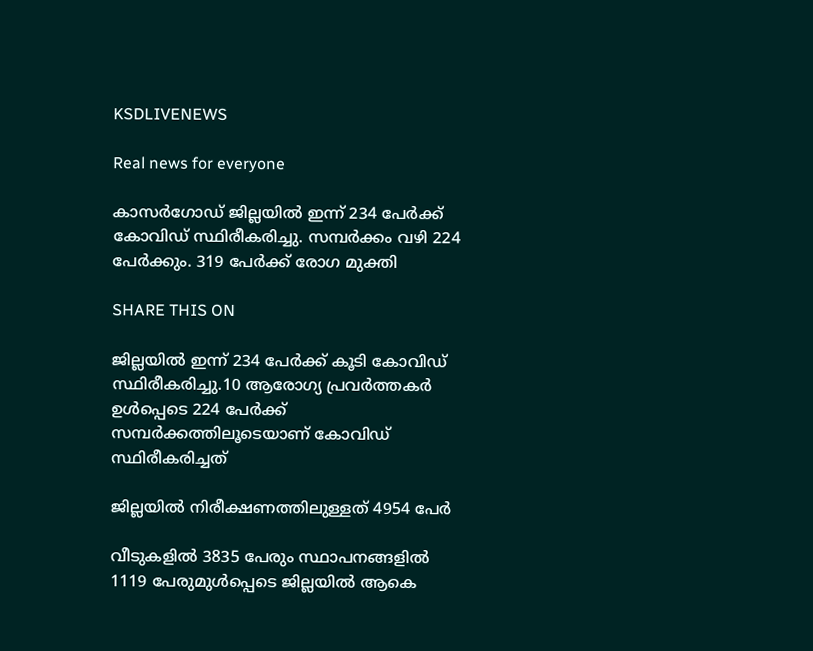KSDLIVENEWS

Real news for everyone

കാസർഗോഡ് ജില്ലയിൽ ഇന്ന് 234 പേർക്ക് കോവിഡ് സ്ഥിരീകരിച്ചു. സമ്പർക്കം വഴി 224 പേർക്കും. 319 പേർക്ക് രോഗ മുക്തി

SHARE THIS ON

ജില്ലയിൽ ഇന്ന് 234 പേർക്ക് കൂടി കോവിഡ് സ്ഥിരീകരിച്ചു.10 ആരോഗ്യ പ്രവർത്തകർ ഉൾപ്പെടെ 224 പേർക്ക് സമ്പർക്കത്തിലൂടെയാണ് കോവിഡ് സ്ഥിരീകരിച്ചത്

ജില്ലയില്‍ നിരീക്ഷണത്തിലുള്ളത് 4954 പേര്‍

വീടുകളില്‍ 3835 പേരും സ്ഥാപനങ്ങളില്‍ 1119 പേരുമുള്‍പ്പെടെ ജില്ലയില്‍ ആകെ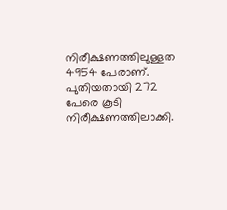നിരീക്ഷണത്തിലുള്ളത 4954 പേരാണ്. പുതിയതായി 272 പേരെ കൂടി നിരീക്ഷണത്തിലാക്കി.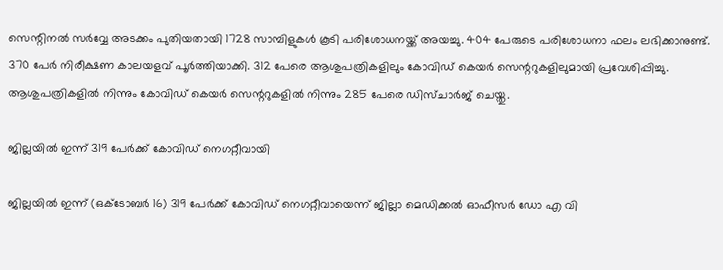സെന്റിനല്‍ സര്‍വ്വേ അടക്കം പുതിയതായി 1728 സാമ്പിളുകള്‍ കൂടി പരിശോധനയ്ക്ക് അയച്ചു. 404 പേരുടെ പരിശോധനാ ഫലം ലഭിക്കാനുണ്ട്. 370 പേര്‍ നിരീക്ഷണ കാലയളവ് പൂര്‍ത്തിയാക്കി. 312 പേരെ ആശുപത്രികളിലും കോവിഡ് കെയര്‍ സെന്ററുകളിലുമായി പ്രവേശിപ്പിച്ചു. ആശുപത്രികളില്‍ നിന്നും കോവിഡ് കെയര്‍ സെന്ററുകളില്‍ നിന്നും 285 പേരെ ഡിസ്ചാര്‍ജ് ചെയ്തു.

ജില്ലയില്‍ ഇന്ന് 319 പേര്‍ക്ക് കോവിഡ് നെഗറ്റീവായി

ജില്ലയില്‍ ഇന്ന് (ഒക്ടോബര്‍ 16) 319 പേര്‍ക്ക് കോവിഡ് നെഗറ്റീവായെന്ന് ജില്ലാ മെഡിക്കല്‍ ഓഫീസര്‍ ഡോ എ വി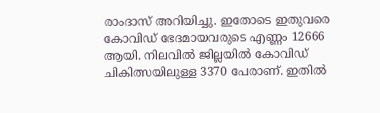രാംദാസ് അറിയിച്ചു. ഇതോടെ ഇതുവരെ കോവിഡ് ഭേദമായവരുടെ എണ്ണം 12666 ആയി. നിലവില്‍ ജില്ലയില്‍ കോവിഡ് ചികിത്സയിലുള്ള 3370 പേരാണ്. ഇതില്‍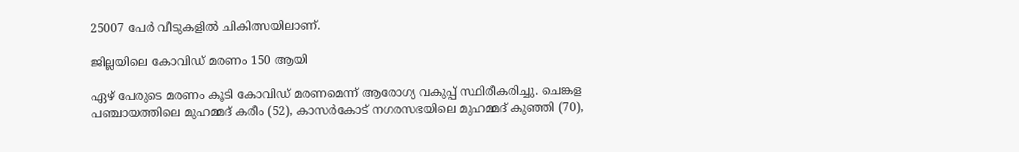25007 പേര്‍ വീടുകളില്‍ ചികിത്സയിലാണ്.

ജില്ലയിലെ കോവിഡ് മരണം 150 ആയി

ഏഴ് പേരുടെ മരണം കൂടി കോവിഡ് മരണമെന്ന് ആരോഗ്യ വകുപ്പ് സ്ഥിരീകരിച്ചു. ചെങ്കള പഞ്ചായത്തിലെ മുഹമ്മദ് കരീം (52), കാസര്‍കോട് നഗരസഭയിലെ മുഹമ്മദ് കുഞ്ഞി (70),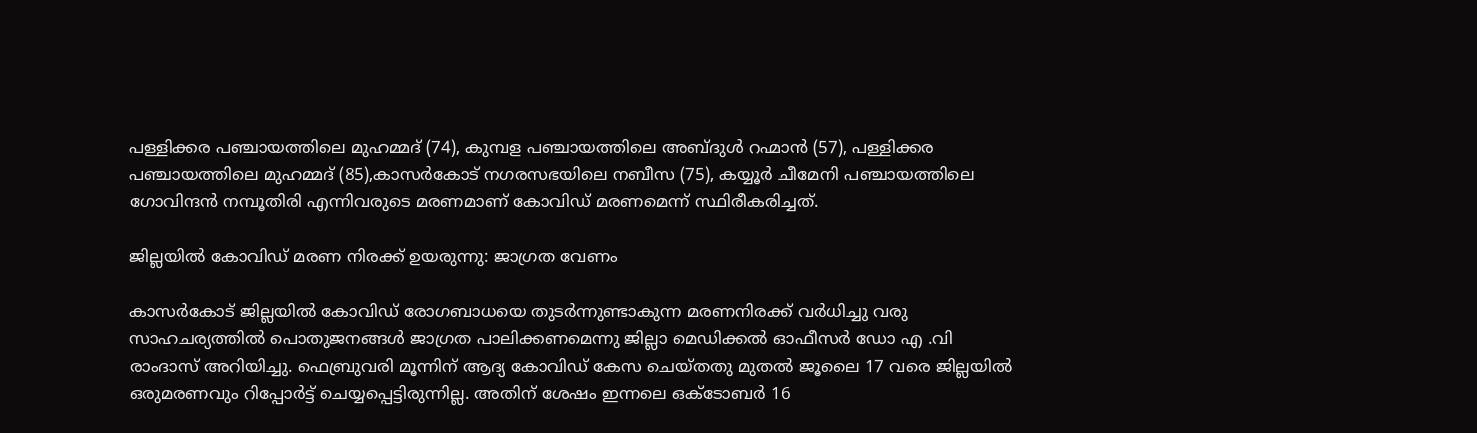പള്ളിക്കര പഞ്ചായത്തിലെ മുഹമ്മദ് (74), കുമ്പള പഞ്ചായത്തിലെ അബ്ദുള്‍ റഹ്മാന്‍ (57), പള്ളിക്കര പഞ്ചായത്തിലെ മുഹമ്മദ് (85),കാസര്‍കോട് നഗരസഭയിലെ നബീസ (75), കയ്യൂര്‍ ചീമേനി പഞ്ചായത്തിലെ ഗോവിന്ദന്‍ നമ്പൂതിരി എന്നിവരുടെ മരണമാണ് കോവിഡ് മരണമെന്ന് സ്ഥിരീകരിച്ചത്.

ജില്ലയില്‍ കോവിഡ് മരണ നിരക്ക് ഉയരുന്നു: ജാഗ്രത വേണം

കാസര്‍കോട് ജില്ലയില്‍ കോവിഡ് രോഗബാധയെ തുടര്‍ന്നുണ്ടാകുന്ന മരണനിരക്ക് വര്‍ധിച്ചു വരു സാഹചര്യത്തില്‍ പൊതുജനങ്ങള്‍ ജാഗ്രത പാലിക്കണമെന്നു ജില്ലാ മെഡിക്കല്‍ ഓഫീസര്‍ ഡോ എ .വി രാംദാസ് അറിയിച്ചു. ഫെബ്രുവരി മൂന്നിന് ആദ്യ കോവിഡ് കേസ ചെയ്തതു മുതല്‍ ജൂലൈ 17 വരെ ജില്ലയില്‍ ഒരുമരണവും റിപ്പോര്‍ട്ട് ചെയ്യപ്പെട്ടിരുന്നില്ല. അതിന് ശേഷം ഇന്നലെ ഒക്ടോബര്‍ 16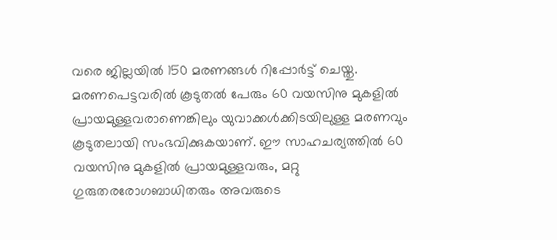വരെ ജില്ലയില്‍ 150 മരണങ്ങള്‍ റിപ്പോര്‍ട്ട് ചെയ്തു. മരണപെട്ടവരില്‍ കൂടുതല്‍ പേരും 60 വയസിനു മുകളില്‍ പ്രായമുള്ളവരാണെങ്കിലും യുവാക്കള്‍ക്കിടയിലുള്ള മരണവും കൂടുതലായി സംഭവിക്കുകയാണ്. ഈ സാഹചര്യത്തില്‍ 60 വയസിനു മുകളില്‍ പ്രായമുള്ളവരും, മറ്റു ഗുരുതരരോഗബാധിതരും അവരുടെ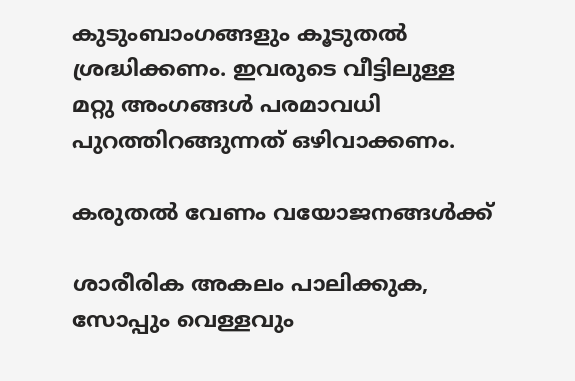കുടുംബാംഗങ്ങളും കൂടുതല്‍ ശ്രദ്ധിക്കണം. ഇവരുടെ വീട്ടിലുള്ള മറ്റു അംഗങ്ങള്‍ പരമാവധി പുറത്തിറങ്ങുന്നത് ഒഴിവാക്കണം.

കരുതല്‍ വേണം വയോജനങ്ങള്‍ക്ക്

ശാരീരിക അകലം പാലിക്കുക, സോപ്പും വെള്ളവും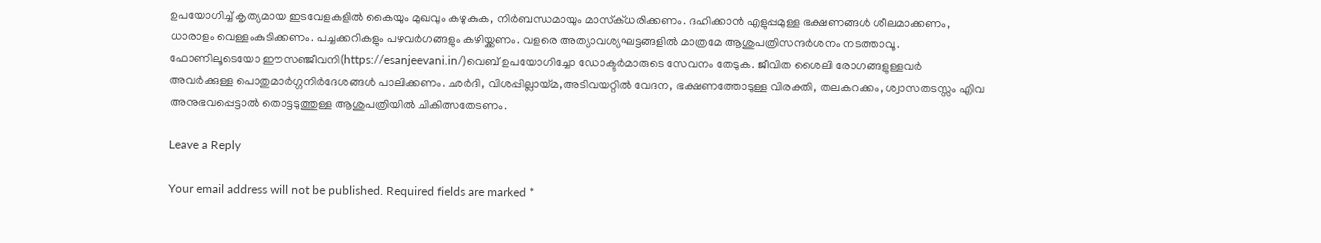ഉപയോഗിച്ച് കൃത്യമായ ഇടവേളകളില്‍ കൈയും മുഖവും കഴുകുക, നിര്‍ബന്ധമായും മാസ്‌ക്ധരിക്കണം. ദഹിക്കാന്‍ എളുപ്പമുള്ള ഭക്ഷണങ്ങള്‍ ശീലമാക്കണം, ധാരാളം വെള്ളംകുടിക്കണം. പച്ചക്കറികളും പഴവര്‍ഗങ്ങളും കഴിയ്ക്കണം. വളരെ അത്യാവശ്യഘട്ടങ്ങളില്‍ മാത്രമേ ആശുപത്രിസന്ദര്‍ശനം നടത്താവൂ. ഫോണിലൂടെയോ ഈസഞ്ജീവനി(https://esanjeevani.in/)വെബ് ഉപയോഗിച്ചോ ഡോക്ടര്‍മാരുടെ സേവനം തേടുക. ജീവിത ശൈലി രോഗങ്ങളുള്ളവര്‍ അവര്‍ക്കുള്ള പൊതുമാര്‍ഗ്ഗനിര്‍ദേശങ്ങള്‍ പാലിക്കണം. ഛര്‍ദി, വിശപ്പില്ലായ്മ,അടിവയറ്റില്‍ വേദന, ഭക്ഷണത്തോടുള്ള വിരക്തി, തലകറക്കം, ശ്വാസതടസ്സം എിവ അനുഭവപ്പെട്ടാല്‍ തൊട്ടടുത്തുള്ള ആശുപത്രിയില്‍ ചികിത്സതേടണം.

Leave a Reply

Your email address will not be published. Required fields are marked *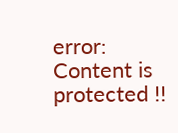error: Content is protected !!